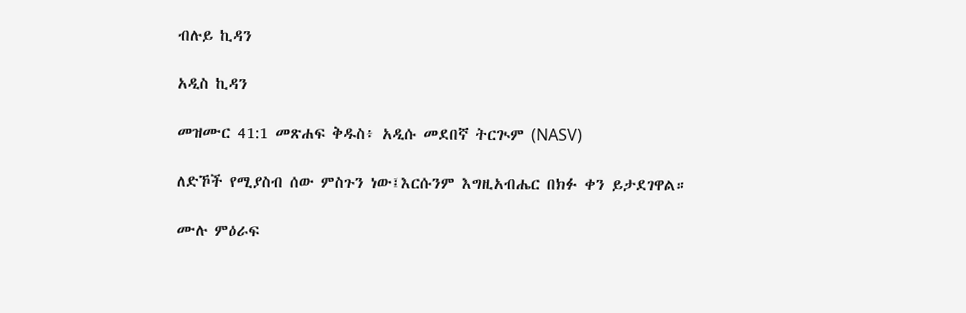ብሉይ ኪዳን

አዲስ ኪዳን

መዝሙር 41:1 መጽሐፍ ቅዱስ፥ አዲሱ መደበኛ ትርጒም (NASV)

ለድኾች የሚያስብ ሰው ምስጉን ነው፤እርሱንም እግዚአብሔር በክፉ ቀን ይታደገዋል።

ሙሉ ምዕራፍ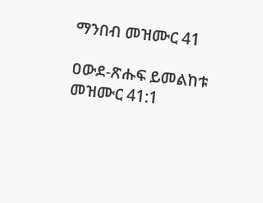ማንበብ መዝሙር 41

ዐውደ-ጽሑፍ ይመልከቱ መዝሙር 41:1